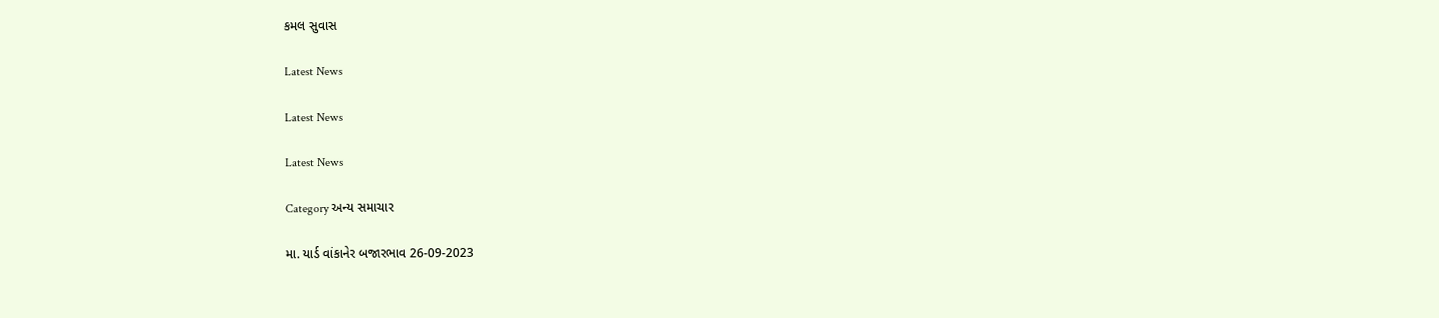કમલ સુવાસ

Latest News

Latest News

Latest News

Category અન્ય સમાચાર

મા. યાર્ડ વાંકાનેર બજારભાવ 26-09-2023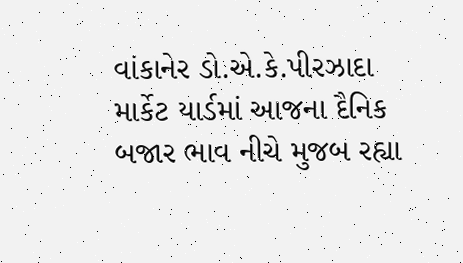વાંકાનેર ડો.એ.કે.પીરઝાદા માર્કેટ યાર્ડમાં આજના દૈનિક બજાર ભાવ નીચે મુજબ રહ્યા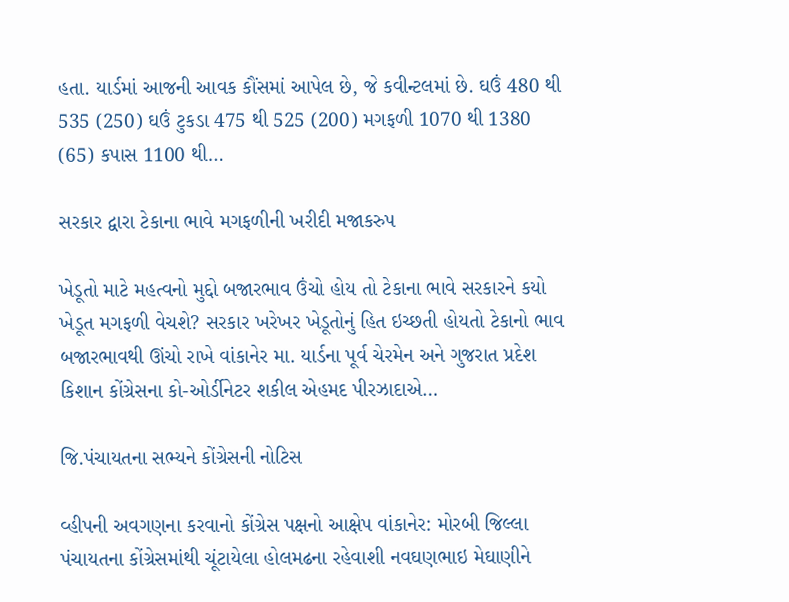હતા. યાર્ડમાં આજની આવક કૌંસમાં આપેલ છે, જે કવીન્ટલમાં છે. ઘઉં 480 થી 535 (250) ઘઉં ટુકડા 475 થી 525 (200) મગફળી 1070 થી 1380 (65) કપાસ 1100 થી…

સરકાર દ્વારા ટેકાના ભાવે મગફળીની ખરીદી મજાકરુપ

ખેડૂતો માટે મહત્વનો મુદ્દો બજારભાવ ઉંચો હોય તો ટેકાના ભાવે સરકારને કયો ખેડૂત મગફળી વેચશે? સરકાર ખરેખર ખેડૂતોનું હિત ઇચ્છતી હોયતો ટેકાનો ભાવ બજારભાવથી ઊંચો રાખે વાંકાનેર મા. યાર્ડના પૂર્વ ચેરમેન અને ગુજરાત પ્રદેશ કિશાન કોંગ્રેસના કો-ઓર્ડીનેટર શકીલ એહમદ પીરઝાદાએ…

જિ.પંચાયતના સભ્યને કોંગ્રેસની નોટિસ

વ્હીપની અવગણના કરવાનો કોંગ્રેસ પક્ષનો આક્ષેપ વાંકાનેર: મોરબી જિલ્લા પંચાયતના કોંગ્રેસમાંથી ચૂંટાયેલા હોલમઢના રહેવાશી નવઘણભાઇ મેઘાણીને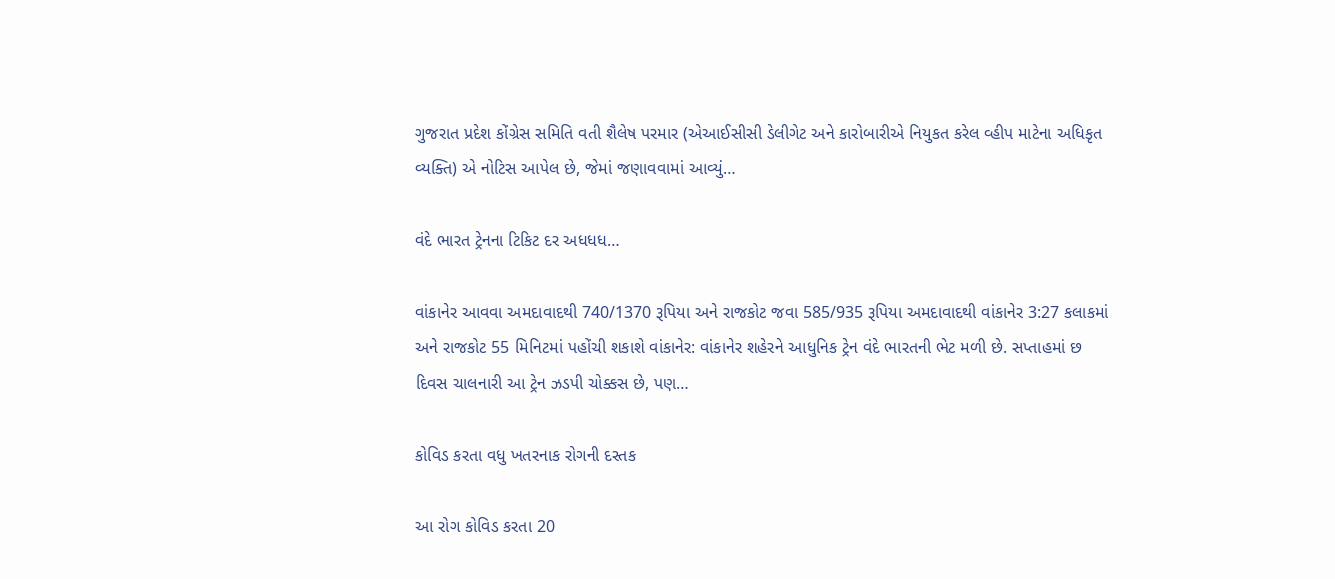ગુજરાત પ્રદેશ કોંગ્રેસ સમિતિ વતી શૈલેષ પરમાર (એઆઈસીસી ડેલીગેટ અને કારોબારીએ નિયુકત કરેલ વ્હીપ માટેના અધિકૃત વ્યક્તિ) એ નોટિસ આપેલ છે, જેમાં જણાવવામાં આવ્યું…

વંદે ભારત ટ્રેનના ટિકિટ દર અધધધ…

વાંકાનેર આવવા અમદાવાદથી 740/1370 રૂપિયા અને રાજકોટ જવા 585/935 રૂપિયા અમદાવાદથી વાંકાનેર 3:27 કલાકમાં અને રાજકોટ 55 મિનિટમાં પહોંચી શકાશે વાંકાનેર: વાંકાનેર શહેરને આધુનિક ટ્રેન વંદે ભારતની ભેટ મળી છે. સપ્તાહમાં છ દિવસ ચાલનારી આ ટ્રેન ઝડપી ચોક્કસ છે, પણ…

કોવિડ કરતા વધુ ખતરનાક રોગની દસ્તક

આ રોગ કોવિડ કરતા 20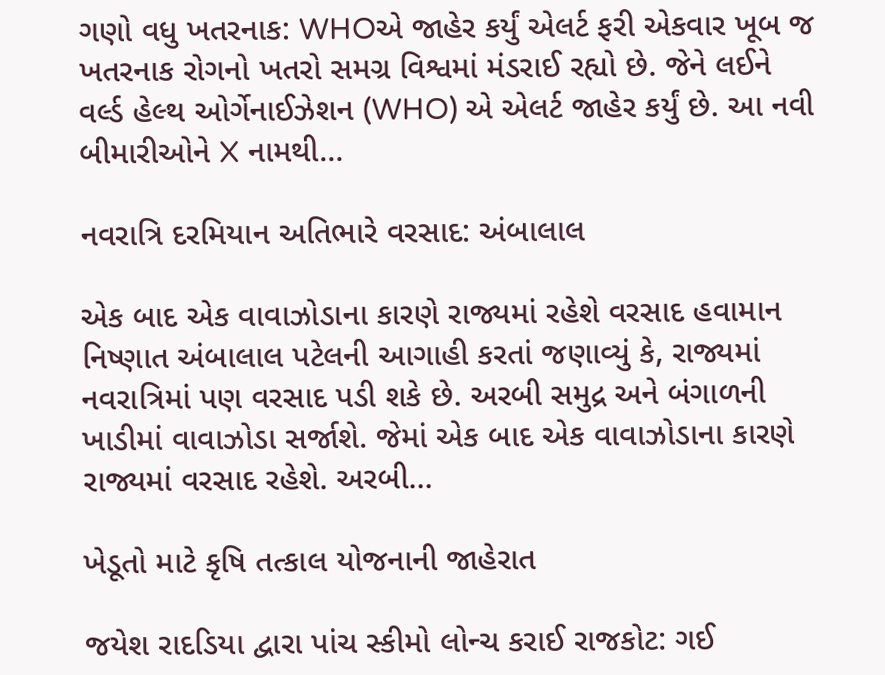ગણો વધુ ખતરનાક: WHOએ જાહેર કર્યું એલર્ટ ફરી એકવાર ખૂબ જ ખતરનાક રોગનો ખતરો સમગ્ર વિશ્વમાં મંડરાઈ રહ્યો છે. જેને લઈને વર્લ્ડ હેલ્થ ઓર્ગેનાઈઝેશન (WHO) એ એલર્ટ જાહેર કર્યું છે. આ નવી બીમારીઓને X નામથી…

નવરાત્રિ દરમિયાન અતિભારે વરસાદ: અંબાલાલ

એક બાદ એક વાવાઝોડાના કારણે રાજ્યમાં રહેશે વરસાદ હવામાન નિષ્ણાત અંબાલાલ પટેલની આગાહી કરતાં જણાવ્યું કે, રાજ્યમાં નવરાત્રિમાં પણ વરસાદ પડી શકે છે. અરબી સમુદ્ર અને બંગાળની ખાડીમાં વાવાઝોડા સર્જાશે. જેમાં એક બાદ એક વાવાઝોડાના કારણે રાજ્યમાં વરસાદ રહેશે. અરબી…

ખેડૂતો માટે કૃષિ તત્‍કાલ યોજનાની જાહેરાત

જયેશ રાદડિયા દ્વારા પાંચ સ્‍કીમો લોન્‍ચ કરાઈ રાજકોટ: ગઈ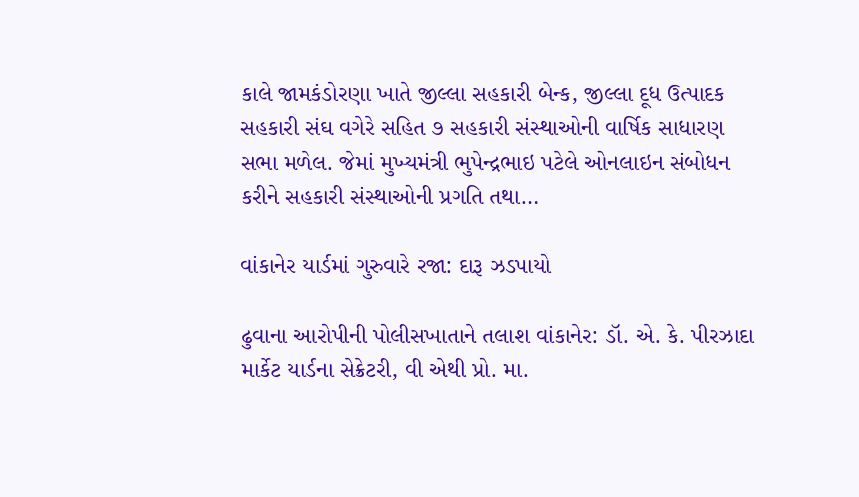કાલે જામકંડોરણા ખાતે જીલ્લા સહકારી બેન્‍ક, જીલ્લા દૂધ ઉત્‍પાદક સહકારી સંઘ વગેરે સહિત ૭ સહકારી સંસ્‍થાઓની વાર્ષિક સાધારણ સભા મળેલ. જેમાં મુખ્‍યમંત્રી ભુપેન્‍દ્રભાઇ પટેલે ઓનલાઇન સંબોધન કરીને સહકારી સંસ્‍થાઓની પ્રગતિ તથા…

વાંકાનેર યાર્ડમાં ગુરુવારે રજા: દારૂ ઝડપાયો

ઢુવાના આરોપીની પોલીસખાતાને તલાશ વાંકાનેર: ડૉ. એ. કે. પીરઝાદા માર્કેટ યાર્ડના સેક્રેટરી, વી એથી પ્રો. મા.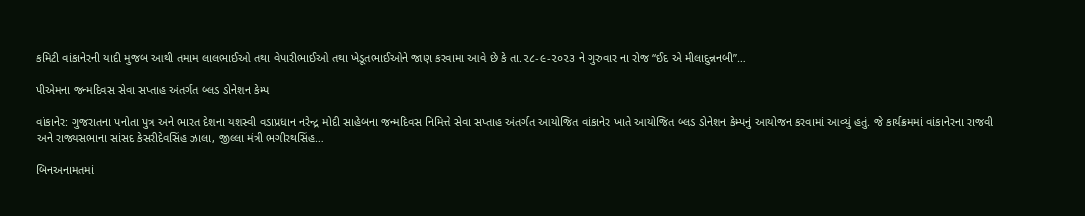કમિટી વાંકાનેરની યાદી મુજબ આથી તમામ લાલભાઈઓ તથા વેપારીભાઈઓ તથા ખેડૂતભાઈઓને જાણ કરવામા આવે છે કે તા.૨૮-૯-૨૦૨૩ ને ગુરુવાર ના રોજ “ઈદ એ મીલાદુન્નનબી”…

પીએમના જન્મદિવસ સેવા સપ્તાહ અંતર્ગત બ્લડ ડોનેશન કેમ્પ

વાંકાનેર: ગુજરાતના પનોતા પુત્ર અને ભારત દેશના યશસ્વી વડાપ્રધાન નરેન્દ્ર મોદી સાહેબના જન્મદિવસ નિમિત્તે સેવા સપ્તાહ અંતર્ગત આયોજિત વાંકાનેર ખાતે આયોજિત બ્લડ ડોનેશન કેમ્પનું આયોજન કરવામાં આવ્યું હતું. જે કાર્યક્રમમાં વાંકાનેરના રાજવી અને રાજ્યસભાના સાંસદ કેસરીદેવસિંહ ઝાલા, જીલ્લા મંત્રી ભગીરથસિંહ…

બિનઅનામતમાં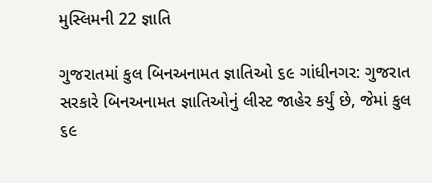મુસ્લિમની 22 જ્ઞાતિ

ગુજરાતમાં કુલ બિનઅનામત જ્ઞાતિઓ ૬૯ ગાંધીનગર: ગુજરાત સરકારે બિનઅનામત જ્ઞાતિઓનું લીસ્ટ જાહેર કર્યું છે, જેમાં કુલ ૬૯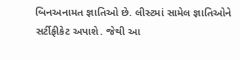બિનઅનામત જ્ઞાતિઓ છે. લીસ્ટમાં સામેલ જ્ઞાતિઓને સર્ટીફીકેટ અપાશે. જેથી આ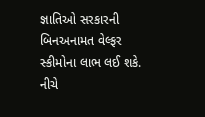જ્ઞાતિઓ સરકારની બિનઅનામત વેલ્ફર સ્કીમોના લાભ લઈ શકે. નીચે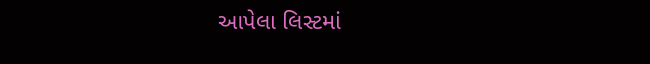આપેલા લિસ્ટમાં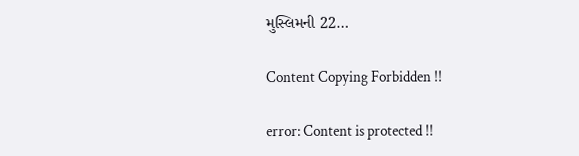મુસ્લિમની 22…

Content Copying Forbidden !!

error: Content is protected !!